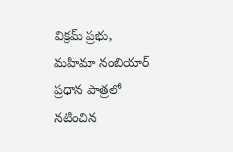విక్రమ్ ప్రభు, మహిమా నంబియార్ ప్రధాన పాత్రలో నటించిన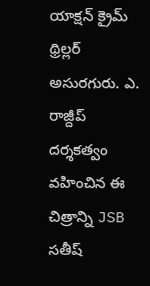యాక్షన్ క్రైమ్ థ్రిల్లర్ అసురగురు. ఎ. రాజ్దీప్ దర్శకత్వం వహించిన ఈ చిత్రాన్ని JSB సతీష్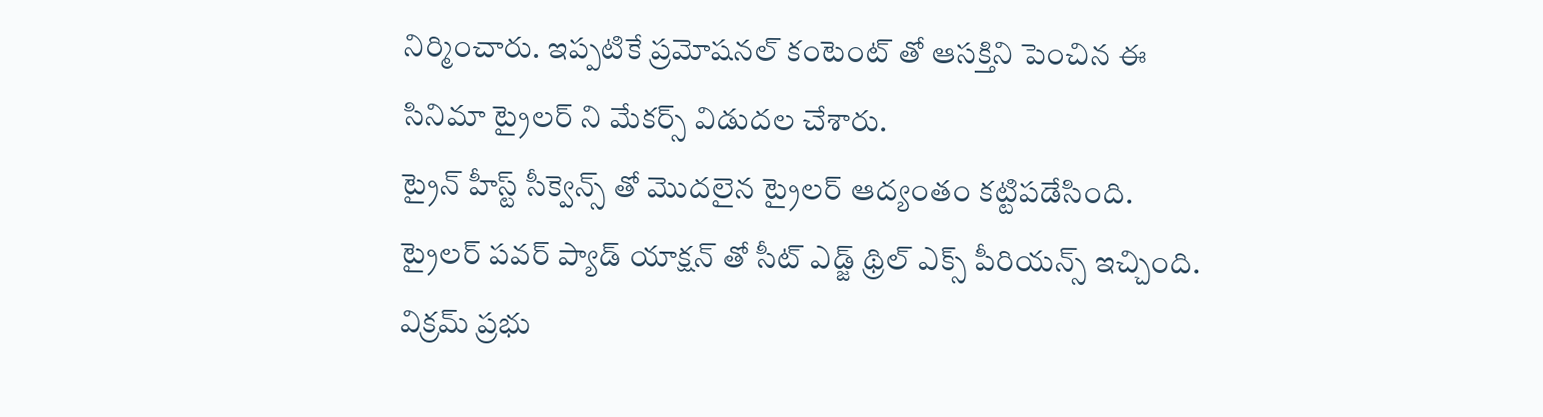నిర్మించారు. ఇప్పటికే ప్రమోషనల్ కంటెంట్ తో ఆసక్తిని పెంచిన ఈ సినిమా ట్రైలర్ ని మేకర్స్ విడుదల చేశారు.
ట్రైన్ హీస్ట్ సీక్వెన్స్ తో మొదలైన ట్రైలర్ ఆద్యంతం కట్టిపడేసింది. ట్రైలర్ పవర్ ప్యాడ్ యాక్షన్ తో సీట్ ఎడ్జ్ థ్రిల్ ఎక్స్ పీరియన్స్ ఇచ్చింది. విక్రమ్ ప్రభు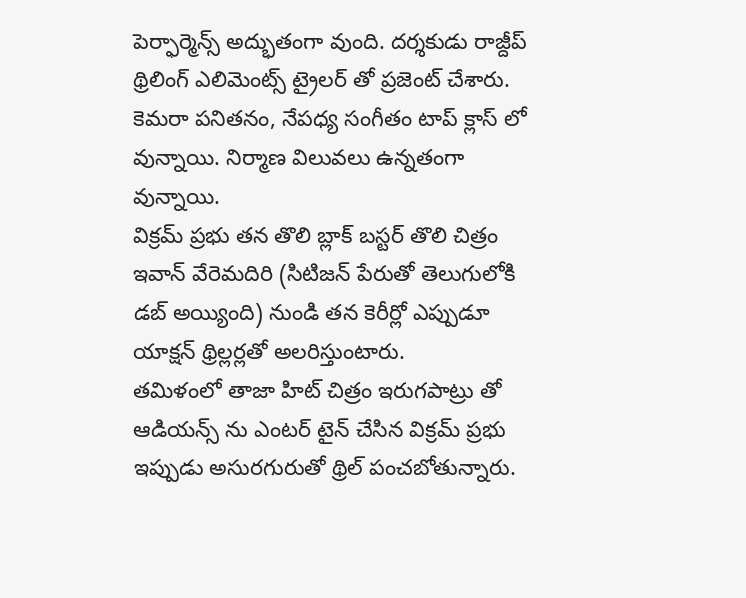పెర్ఫార్మెన్స్ అద్భుతంగా వుంది. దర్శకుడు రాజ్దీప్ థ్రిలింగ్ ఎలిమెంట్స్ ట్రైలర్ తో ప్రజెంట్ చేశారు. కెమరా పనితనం, నేపధ్య సంగీతం టాప్ క్లాస్ లో వున్నాయి. నిర్మాణ విలువలు ఉన్నతంగా వున్నాయి.
విక్రమ్ ప్రభు తన తొలి బ్లాక్ బస్టర్ తొలి చిత్రం ఇవాన్ వేరెమదిరి (సిటిజన్ పేరుతో తెలుగులోకి డబ్ అయ్యింది) నుండి తన కెరీర్లో ఎప్పుడూ యాక్షన్ థ్రిల్లర్లతో అలరిస్తుంటారు.
తమిళంలో తాజా హిట్ చిత్రం ఇరుగపాట్రు తో ఆడియన్స్ ను ఎంటర్ టైన్ చేసిన విక్రమ్ ప్రభు ఇప్పుడు అసురగురుతో థ్రిల్ పంచబోతున్నారు.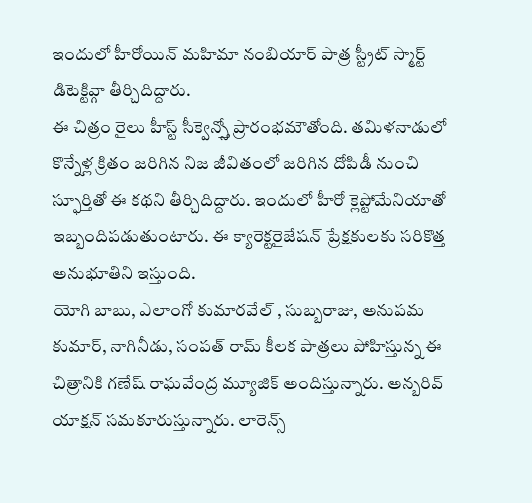ఇందులో హీరోయిన్ మహిమా నంబియార్ పాత్ర స్ట్రీట్ స్మార్ట్ డిటెక్టివ్గా తీర్చిదిద్దారు.
ఈ చిత్రం రైలు హీస్ట్ సీక్వెన్స్తో ప్రారంభమౌతోంది. తమిళనాడులో కొన్నేళ్ల క్రితం జరిగిన నిజ జీవితంలో జరిగిన దోపిడీ నుంచి స్ఫూర్తితో ఈ కథని తీర్చిదిద్దారు. ఇందులో హీరో క్లెప్టోమేనియాతో ఇబ్బందిపడుతుంటారు. ఈ క్యారెక్టరైజేషన్ ప్రేక్షకులకు సరికొత్త అనుభూతిని ఇస్తుంది.
యోగి బాబు, ఎలాంగో కుమారవేల్ , సుబ్బరాజు, అనుపమ కుమార్, నాగినీడు, సంపత్ రామ్ కీలక పాత్రలు పోహిస్తున్న ఈ చిత్రానికి గణేష్ రాఘవేంద్ర మ్యూజిక్ అందిస్తున్నారు. అన్బరివ్ యాక్షన్ సమకూరుస్తున్నారు. లారెన్స్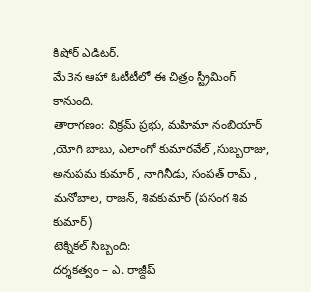కిషోర్ ఎడిటర్.
మే3న ఆహా ఓటీటీలో ఈ చిత్రం స్ట్రీమింగ్ కానుంది.
తారాగణం: విక్రమ్ ప్రభు, మహిమా నంబియార్ ,యోగి బాబు, ఎలాంగో కుమారవేల్ ,సుబ్బరాజు, అనుపమ కుమార్ , నాగినీడు, సంపత్ రామ్ , మనోబాల, రాజన్, శివకుమార్ (పసంగ శివ కుమార్)
టెక్నికల్ సిబ్బంది:
దర్శకత్వం – ఎ. రాజ్దీప్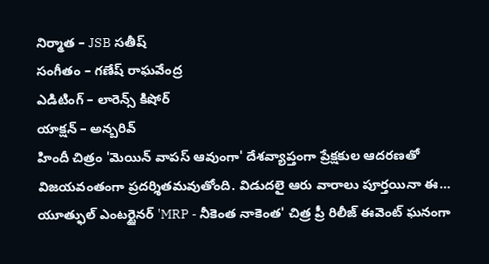నిర్మాత – JSB సతీష్
సంగీతం – గణేష్ రాఘవేంద్ర
ఎడిటింగ్ – లారెన్స్ కిషోర్
యాక్షన్ – అన్బరివ్
హిందీ చిత్రం 'మెయిన్ వాపస్ ఆవుంగా' దేశవ్యాప్తంగా ప్రేక్షకుల ఆదరణతో విజయవంతంగా ప్రదర్శితమవుతోంది. విడుదలై ఆరు వారాలు పూర్తయినా ఈ…
యూత్ఫుల్ ఎంటర్టైనర్ 'MRP - నీకెంత నాకెంత' చిత్ర ప్రీ రిలీజ్ ఈవెంట్ ఘనంగా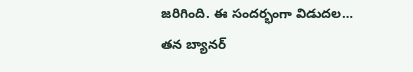జరిగింది. ఈ సందర్భంగా విడుదల…
తన బ్యానర్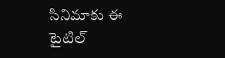సినిమాకు ఈ టైటిల్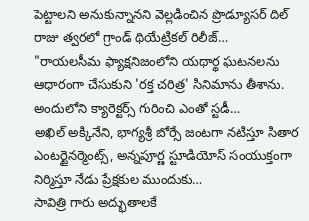పెట్టాలని అనుకున్నానని వెల్లడించిన ప్రొడ్యూసర్ దిల్ రాజు త్వరలో గ్రాండ్ థియేట్రికల్ రిలీజ్…
"రాయలసీమ ఫ్యాక్షనిజంలోని యథార్థ ఘటనలను ఆధారంగా చేసుకుని 'రక్త చరిత్ర' సినిమాను తీశాను. అందులోని క్యారెక్టర్స్ గురించి ఎంతో స్టడీ…
అఖిల్ అక్కినేని, భాగ్యశ్రీ బోర్సే జంటగా నటిస్తూ సితార ఎంటర్టైనర్మెంట్స్, అన్నపూర్ణ స్టూడియోస్ సంయుక్తంగా నిర్మిస్తూ నేడు ప్రేక్షకుల ముందుకు…
సావిత్రి గారు అద్భుతాలకే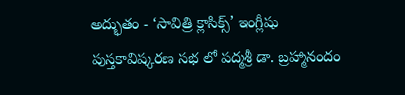అద్భుతం - ‘సావిత్రి క్లాసిక్స్’ ఇంగ్లీషు పుస్తకావిష్కరణ సభ లో పద్మశ్రీ డా. బ్రహ్మానందం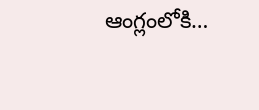ఆంగ్లంలోకి…